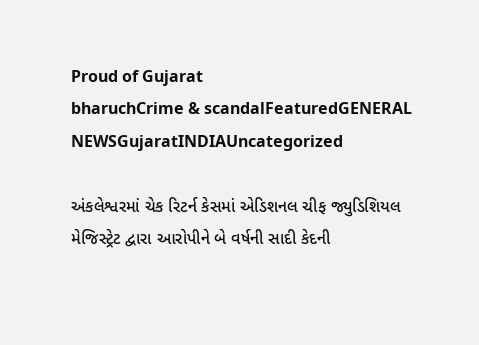Proud of Gujarat
bharuchCrime & scandalFeaturedGENERAL NEWSGujaratINDIAUncategorized

અંકલેશ્વરમાં ચેક રિટર્ન કેસમાં એડિશનલ ચીફ જ્યુડિશિયલ મેજિસ્ટ્રેટ દ્વારા આરોપીને બે વર્ષની સાદી કેદની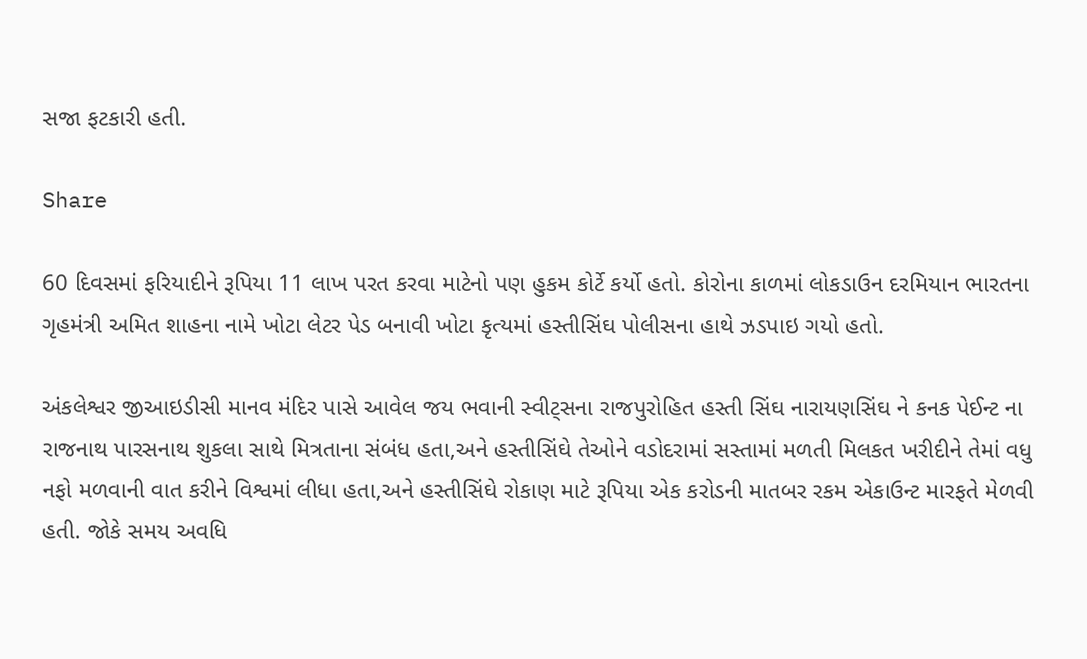સજા ફટકારી હતી.

Share

60 દિવસમાં ફરિયાદીને રૂપિયા 11 લાખ પરત કરવા માટેનો પણ હુકમ કોર્ટે કર્યો હતો. કોરોના કાળમાં લોકડાઉન દરમિયાન ભારતના ગૃહમંત્રી અમિત શાહના નામે ખોટા લેટર પેડ બનાવી ખોટા કૃત્યમાં હસ્તીસિંઘ પોલીસના હાથે ઝડપાઇ ગયો હતો.

અંકલેશ્વર જીઆઇડીસી માનવ મંદિર પાસે આવેલ જય ભવાની સ્વીટ્સના રાજપુરોહિત હસ્તી સિંઘ નારાયણસિંઘ ને કનક પેઈન્ટ ના રાજનાથ પારસનાથ શુકલા સાથે મિત્રતાના સંબંધ હતા,અને હસ્તીસિંઘે તેઓને વડોદરામાં સસ્તામાં મળતી મિલકત ખરીદીને તેમાં વધુ નફો મળવાની વાત કરીને વિશ્વમાં લીધા હતા,અને હસ્તીસિંઘે રોકાણ માટે રૂપિયા એક કરોડની માતબર રકમ એકાઉન્ટ મારફતે મેળવી હતી. જોકે સમય અવધિ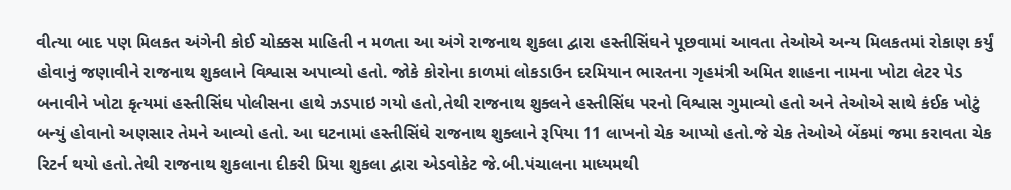વીત્યા બાદ પણ મિલકત અંગેની કોઈ ચોક્કસ માહિતી ન મળતા આ અંગે રાજનાથ શુકલા દ્વારા હસ્તીસિંઘને પૂછવામાં આવતા તેઓએ અન્ય મિલકતમાં રોકાણ કર્યું હોવાનું જણાવીને રાજનાથ શુકલાને વિશ્વાસ અપાવ્યો હતો. જોકે કોરોના કાળમાં લોકડાઉન દરમિયાન ભારતના ગૃહમંત્રી અમિત શાહના નામના ખોટા લેટર પેડ બનાવીને ખોટા કૃત્યમાં હસ્તીસિંઘ પોલીસના હાથે ઝડપાઇ ગયો હતો,તેથી રાજનાથ શુક્લને હસ્તીસિંઘ પરનો વિશ્વાસ ગુમાવ્યો હતો અને તેઓએ સાથે કંઈક ખોટું બન્યું હોવાનો અણસાર તેમને આવ્યો હતો. આ ઘટનામાં હસ્તીસિંઘે રાજનાથ શુક્લાને રૂપિયા 11 લાખનો ચેક આપ્યો હતો.જે ચેક તેઓએ બેંકમાં જમા કરાવતા ચેક રિટર્ન થયો હતો.તેથી રાજનાથ શુકલાના દીકરી પ્રિયા શુકલા દ્વારા એડવોકેટ જે.બી.પંચાલના માધ્યમથી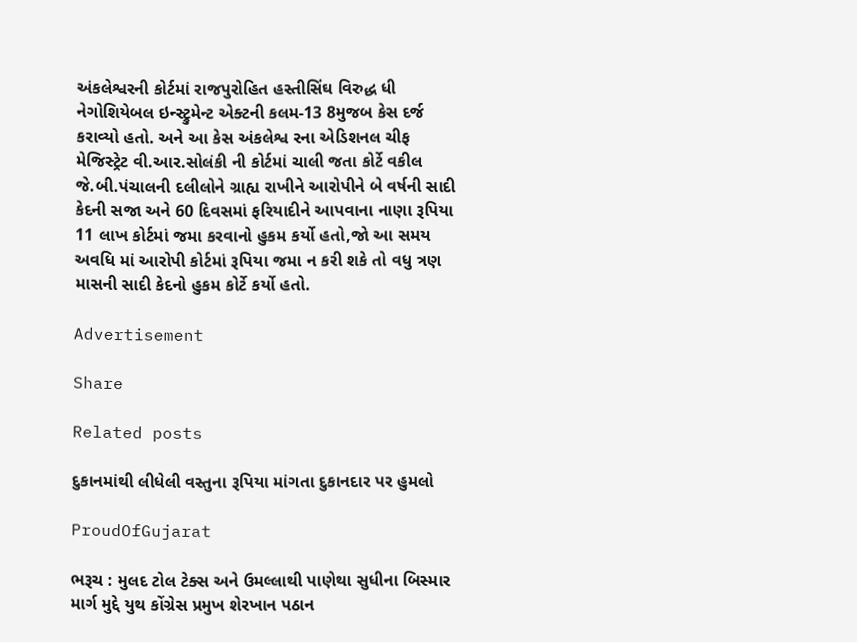અંકલેશ્વરની કોર્ટમાં રાજપુરોહિત હસ્તીસિંઘ વિરુદ્ધ ધી નેગોશિયેબલ ઇન્સ્ટ્રુમેન્ટ એક્ટની કલમ-13 8મુજબ કેસ દર્જ કરાવ્યો હતો. અને આ કેસ અંકલેશ્વ રના એડિશનલ ચીફ મેજિસ્ટ્રેટ વી.આર.સોલંકી ની કોર્ટમાં ચાલી જતા કોર્ટે વકીલ જે.બી.પંચાલની દલીલોને ગ્રાહ્ય રાખીને આરોપીને બે વર્ષની સાદી કેદની સજા અને 60 દિવસમાં ફરિયાદીને આપવાના નાણા રૂપિયા 11 લાખ કોર્ટમાં જમા કરવાનો હુકમ કર્યો હતો,જો આ સમય અવધિ માં આરોપી કોર્ટમાં રૂપિયા જમા ન કરી શકે તો વધુ ત્રણ માસની સાદી કેદનો હુકમ કોર્ટે કર્યો હતો.

Advertisement

Share

Related posts

દુકાનમાંથી લીધેલી વસ્તુના રૂપિયા માંગતા દુકાનદાર પર હુમલો

ProudOfGujarat

ભરૂચ : મુલદ ટોલ ટેક્સ અને ઉમલ્લાથી પાણેથા સુધીના બિસ્માર માર્ગ મુદ્દે યુથ કોંગ્રેસ પ્રમુખ શેરખાન પઠાન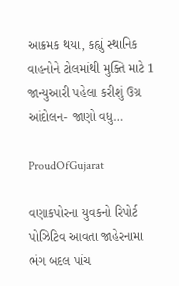આક્રમક થયા, કહ્યું સ્થાનિક વાહનોને ટોલમાંથી મુક્તિ માટે 1 જાન્યુઆરી પહેલા કરીશું ઉગ્ર આંદોલન- જાણો વધુ…

ProudOfGujarat

વણાકપોરના યુવકનો રિપોર્ટ પોઝિટિવ આવતા જાહેરનામા ભંગ બદલ પાંચ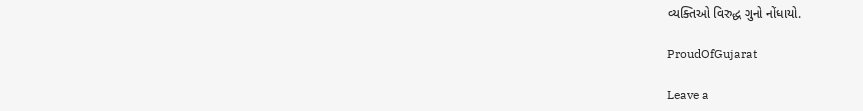વ્યક્તિઓ વિરુદ્ધ ગુનો નોંધાયો.

ProudOfGujarat

Leave a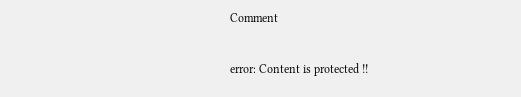Comment

error: Content is protected !!